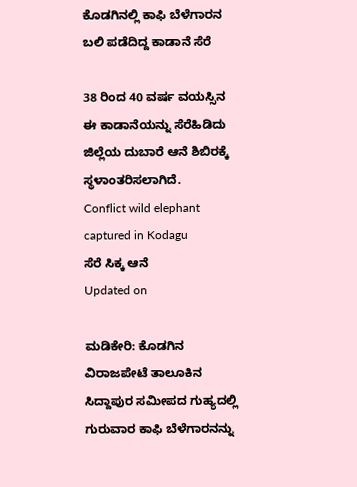ಕೊಡಗಿನಲ್ಲಿ ಕಾಫಿ ಬೆಳೆಗಾರನ ಬಲಿ ಪಡೆದಿದ್ದ ಕಾಡಾನೆ ಸೆರೆ

38 ರಿಂದ 40 ವರ್ಷ ವಯಸ್ಸಿನ ಈ ಕಾಡಾನೆಯನ್ನು ಸೆರೆಹಿಡಿದು ಜಿಲ್ಲೆಯ ದುಬಾರೆ ಆನೆ ಶಿಬಿರಕ್ಕೆ ಸ್ಥಳಾಂತರಿಸಲಾಗಿದೆ.
Conflict wild elephant captured in Kodagu
ಸೆರೆ ಸಿಕ್ಕ ಆನೆ
Updated on

ಮಡಿಕೇರಿ: ಕೊಡಗಿನ ವಿರಾಜಪೇಟೆ ತಾಲೂಕಿನ ಸಿದ್ದಾಪುರ ಸಮೀಪದ ಗುಹ್ಯದಲ್ಲಿ ಗುರುವಾರ ಕಾಫಿ ಬೆಳೆಗಾರನನ್ನು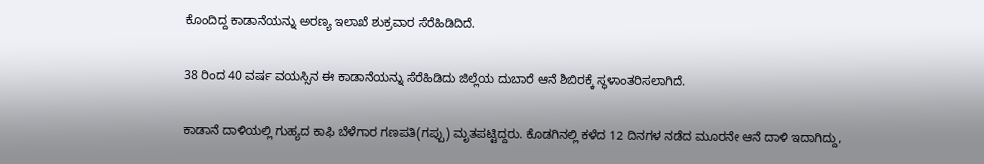ಕೊಂದಿದ್ದ ಕಾಡಾನೆಯನ್ನು ಅರಣ್ಯ ಇಲಾಖೆ ಶುಕ್ರವಾರ ಸೆರೆಹಿಡಿದಿದೆ.

38 ರಿಂದ 40 ವರ್ಷ ವಯಸ್ಸಿನ ಈ ಕಾಡಾನೆಯನ್ನು ಸೆರೆಹಿಡಿದು ಜಿಲ್ಲೆಯ ದುಬಾರೆ ಆನೆ ಶಿಬಿರಕ್ಕೆ ಸ್ಥಳಾಂತರಿಸಲಾಗಿದೆ.

ಕಾಡಾನೆ ದಾಳಿಯಲ್ಲಿ ಗುಹ್ಯದ ಕಾಫಿ ಬೆಳೆಗಾರ ಗಣಪತಿ(ಗಪ್ಪು) ಮೃತಪಟ್ಟಿದ್ದರು. ಕೊಡಗಿನಲ್ಲಿ ಕಳೆದ 12 ದಿನಗಳ ನಡೆದ ಮೂರನೇ ಆನೆ ದಾಳಿ ಇದಾಗಿದ್ದು,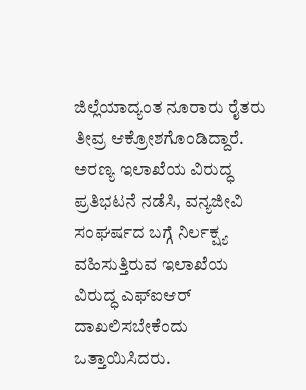ಜಿಲ್ಲೆಯಾದ್ಯಂತ ನೂರಾರು ರೈತರು ತೀವ್ರ ಆಕ್ರೋಶಗೊಂಡಿದ್ದಾರೆ. ಅರಣ್ಯ ಇಲಾಖೆಯ ವಿರುದ್ಧ ಪ್ರತಿಭಟನೆ ನಡೆಸಿ, ವನ್ಯಜೀವಿ ಸಂಘರ್ಷದ ಬಗ್ಗೆ ನಿರ್ಲಕ್ಷ್ಯ ವಹಿಸುತ್ತಿರುವ ಇಲಾಖೆಯ ವಿರುದ್ಧ ಎಫ್‌ಐಆರ್ ದಾಖಲಿಸಬೇಕೆಂದು ಒತ್ತಾಯಿಸಿದರು.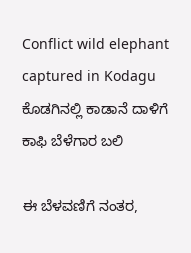Conflict wild elephant captured in Kodagu
ಕೊಡಗಿನಲ್ಲಿ ಕಾಡಾನೆ ದಾಳಿಗೆ ಕಾಫಿ ಬೆಳೆಗಾರ ಬಲಿ

ಈ ಬೆಳವಣಿಗೆ ನಂತರ,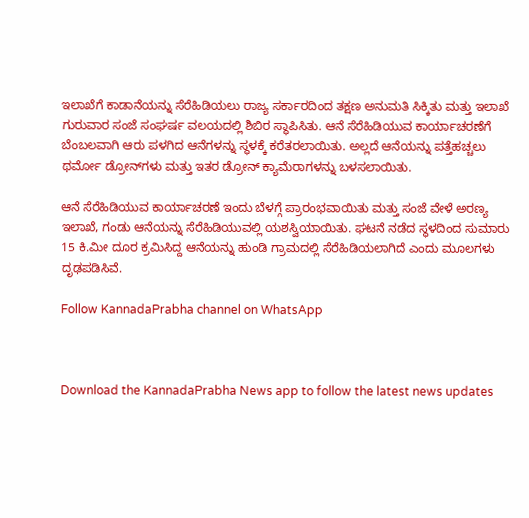ಇಲಾಖೆಗೆ ಕಾಡಾನೆಯನ್ನು ಸೆರೆಹಿಡಿಯಲು ರಾಜ್ಯ ಸರ್ಕಾರದಿಂದ ತಕ್ಷಣ ಅನುಮತಿ ಸಿಕ್ಕಿತು ಮತ್ತು ಇಲಾಖೆ ಗುರುವಾರ ಸಂಜೆ ಸಂಘರ್ಷ ವಲಯದಲ್ಲಿ ಶಿಬಿರ ಸ್ಥಾಪಿಸಿತು. ಆನೆ ಸೆರೆಹಿಡಿಯುವ ಕಾರ್ಯಾಚರಣೆಗೆ ಬೆಂಬಲವಾಗಿ ಆರು ಪಳಗಿದ ಆನೆಗಳನ್ನು ಸ್ಥಳಕ್ಕೆ ಕರೆತರಲಾಯಿತು. ಅಲ್ಲದೆ ಆನೆಯನ್ನು ಪತ್ತೆಹಚ್ಚಲು ಥರ್ಮೋ ಡ್ರೋನ್‌ಗಳು ಮತ್ತು ಇತರ ಡ್ರೋನ್ ಕ್ಯಾಮೆರಾಗಳನ್ನು ಬಳಸಲಾಯಿತು.

ಆನೆ ಸೆರೆಹಿಡಿಯುವ ಕಾರ್ಯಾಚರಣೆ ಇಂದು ಬೆಳಗ್ಗೆ ಪ್ರಾರಂಭವಾಯಿತು ಮತ್ತು ಸಂಜೆ ವೇಳೆ ಅರಣ್ಯ ಇಲಾಖೆ, ಗಂಡು ಆನೆಯನ್ನು ಸೆರೆಹಿಡಿಯುವಲ್ಲಿ ಯಶಸ್ವಿಯಾಯಿತು. ಘಟನೆ ನಡೆದ ಸ್ಥಳದಿಂದ ಸುಮಾರು 15 ಕಿ.ಮೀ ದೂರ ಕ್ರಮಿಸಿದ್ದ ಆನೆಯನ್ನು ಹುಂಡಿ ಗ್ರಾಮದಲ್ಲಿ ಸೆರೆಹಿಡಿಯಲಾಗಿದೆ ಎಂದು ಮೂಲಗಳು ದೃಢಪಡಿಸಿವೆ.

Follow KannadaPrabha channel on WhatsApp



Download the KannadaPrabha News app to follow the latest news updates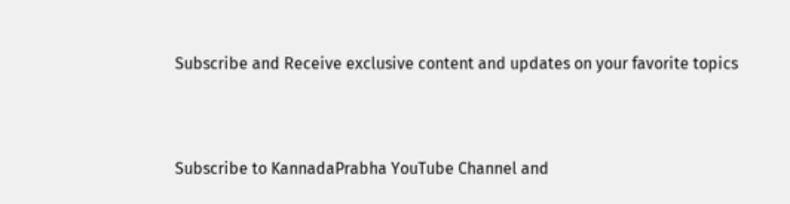Subscribe and Receive exclusive content and updates on your favorite topics



Subscribe to KannadaPrabha YouTube Channel and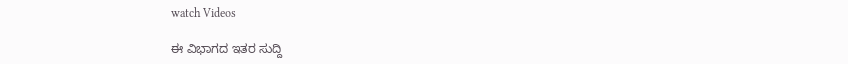watch Videos

ಈ ವಿಭಾಗದ ಇತರ ಸುದ್ದಿ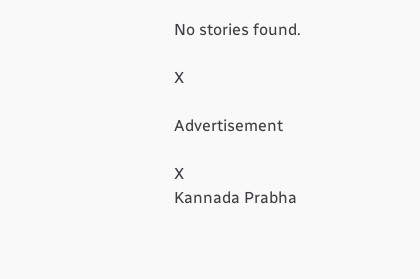No stories found.

X

Advertisement

X
Kannada Prabha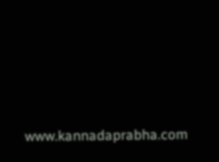www.kannadaprabha.com